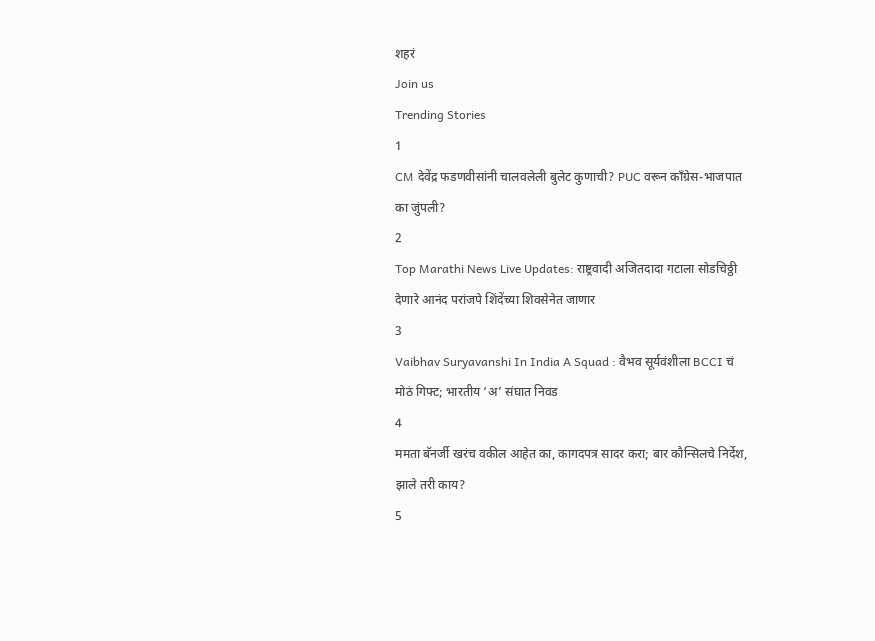शहरं
Join us
Trending Stories
1
CM देवेंद्र फडणवीसांनी चालवलेली बुलेट कुणाची? PUC वरून काँग्रेस-भाजपात का जुंपली?
2
Top Marathi News Live Updates: राष्ट्रवादी अजितदादा गटाला सोडचिठ्ठी देणारे आनंद परांजपे शिंदेंच्या शिवसेनेत जाणार
3
Vaibhav Suryavanshi In India A Squad : वैभव सूर्यवंशीला BCCI चं मोठं गिफ्ट; भारतीय ‘अ’ संघात निवड
4
ममता बॅनर्जी खरंच वकील आहेत का, कागदपत्र सादर करा; बार कौन्सिलचे निर्देश, झाले तरी काय?
5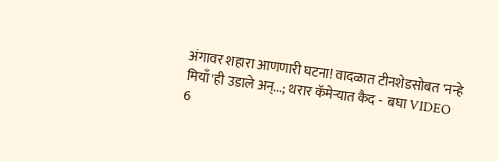अंगावर शहारा आणणारी घटना! वादळात टीनशेडसोबत 'नन्हे मियाँ'ही उडाले अन्...; थरार कॅमेऱ्यात कैद -  बघा VIDEO
6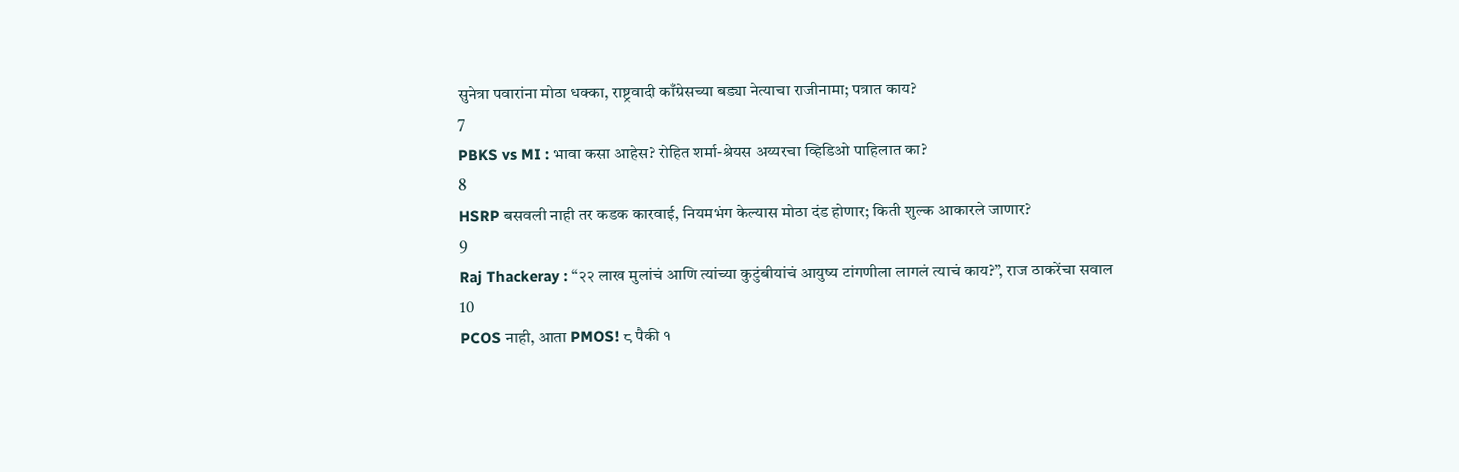सुनेत्रा पवारांना मोठा धक्का, राष्ट्रवादी काँग्रेसच्या बड्या नेत्याचा राजीनामा; पत्रात काय?
7
PBKS vs MI : भावा कसा आहेस? रोहित शर्मा-श्रेयस अय्यरचा व्हिडिओ पाहिलात का?
8
HSRP बसवली नाही तर कडक कारवाई, नियमभंग केल्यास मोठा दंड होणार; किती शुल्क आकारले जाणार?
9
Raj Thackeray : “२२ लाख मुलांचं आणि त्यांच्या कुटुंबीयांचं आयुष्य टांगणीला लागलं त्याचं काय?”, राज ठाकरेंचा सवाल
10
PCOS नाही, आता PMOS! ८ पैकी १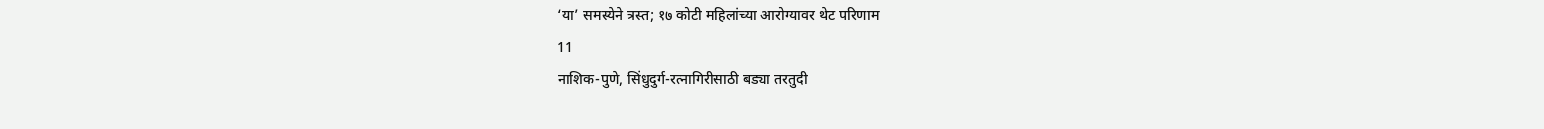‘या’ समस्येने त्रस्त; १७ कोटी महिलांच्या आरोग्यावर थेट परिणाम
11
नाशिक-पुणे, सिंधुदुर्ग-रत्नागिरीसाठी बड्या तरतुदी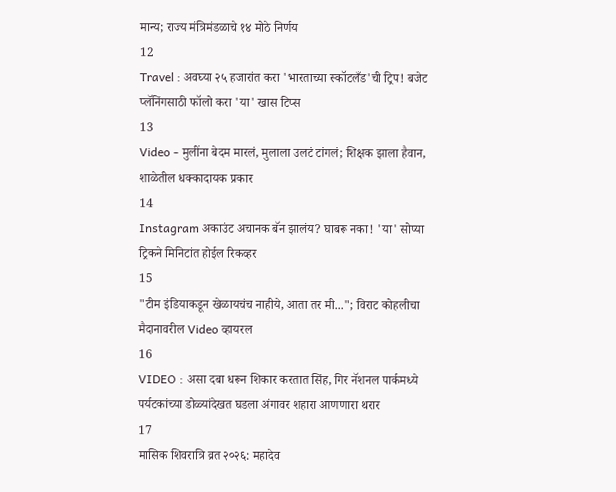मान्य; राज्य मंत्रिमंडळाचे १४ मोठे निर्णय
12
Travel : अवघ्या २५ हजारांत करा 'भारताच्या स्कॉटलँड'ची ट्रिप! बजेट प्लॅनिंगसाठी फॉलो करा 'या' खास टिप्स
13
Video - मुलींना बेदम मारलं, मुलाला उलटं टांगलं; शिक्षक झाला हैवान, शाळेतील धक्कादायक प्रकार
14
Instagram अकाउंट अचानक बॅन झालंय? घाबरू नका! 'या' सोप्या ट्रिकने मिनिटांत होईल रिकव्हर
15
"टीम इंडियाकडून खेळायचंच नाहीये, आता तर मी..."; विराट कोहलीचा मैदानावरील Video व्हायरल
16
VIDEO : असा दबा धरून शिकार करतात सिंह, गिर नॅशनल पार्कमध्ये पर्यटकांच्या डोळ्यांदेखत घडला अंगावर शहारा आणणारा थरार
17
मासिक शिवरात्रि व्रत २०२६: महादेव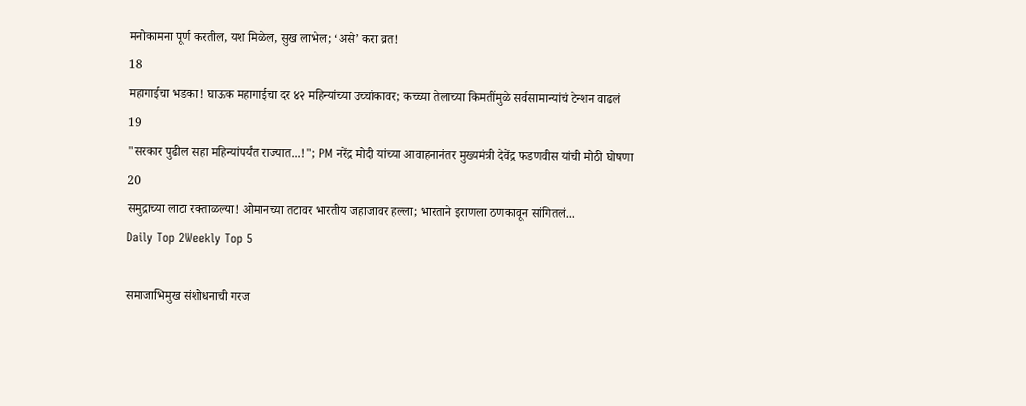मनोकामना पूर्ण करतील, यश मिळेल, सुख लाभेल; ‘असे’ करा व्रत!
18
महागाईचा भडका! घाऊक महागाईचा दर ४२ महिन्यांच्या उच्चांकावर; कच्च्या तेलाच्या किमतींमुळे सर्वसामान्यांचं टेन्शन वाढलं
19
"सरकार पुढील सहा महिन्यांपर्यंत राज्यात...!"; PM नरेंद्र मोदी यांच्या आवाहनानंतर मुख्यमंत्री देवेंद्र फडणवीस यांची मोठी घोषणा
20
समुद्राच्या लाटा रक्ताळल्या! ओमानच्या तटावर भारतीय जहाजावर हल्ला; भारताने इराणला ठणकावून सांगितलं...
Daily Top 2Weekly Top 5

समाजाभिमुख संशोधनाची गरज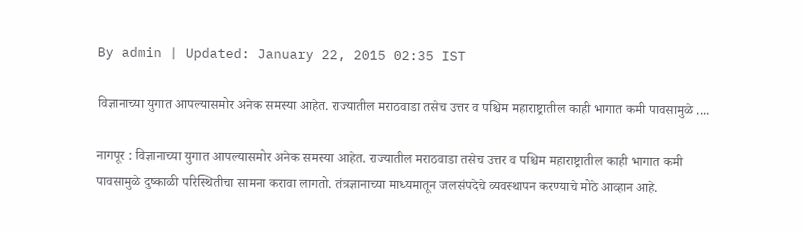By admin | Updated: January 22, 2015 02:35 IST

विज्ञानाच्या युगात आपल्यासमोर अनेक समस्या आहेत. राज्यातील मराठवाडा तसेच उत्तर व पश्चिम महाराष्ट्रातील काही भागात कमी पावसामुळे ....

नागपूर : विज्ञानाच्या युगात आपल्यासमोर अनेक समस्या आहेत. राज्यातील मराठवाडा तसेच उत्तर व पश्चिम महाराष्ट्रातील काही भागात कमी पावसामुळे दुष्काळी परिस्थितीचा सामना करावा लागतो. तंत्रज्ञानाच्या माध्यमातून जलसंपदेचे व्यवस्थापन करण्याचे मोठे आव्हान आहे.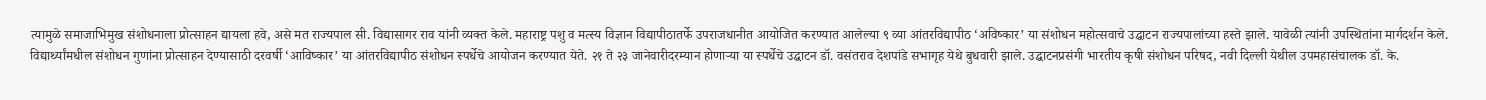त्यामुळे समाजाभिमुख संशोधनाला प्रोत्साहन द्यायला हवे, असे मत राज्यपाल सी. विद्यासागर राव यांनी व्यक्त केले. महाराष्ट्र पशु व मत्स्य विज्ञान विद्यापीठातर्फे उपराजधानीत आयोजित करण्यात आलेल्या ९ व्या आंतरविद्यापीठ ‘अविष्कार’ या संशोधन महोत्सवाचे उद्घाटन राज्यपालांच्या हस्ते झाले. यावेळी त्यांनी उपस्थितांना मार्गदर्शन केले.
विद्यार्थ्यांमधील संशोधन गुणांना प्रोत्साहन देण्यासाठी दरवर्षी ‘आविष्कार’ या आंतरविद्यापीठ संशोधन स्पर्धेचे आयोजन करण्यात येते. २१ ते २३ जानेवारीदरम्यान होणाऱ्या या स्पर्धेचे उद्घाटन डॉ. वसंतराव देशपांडे सभागृह येथे बुधवारी झाले. उद्घाटनप्रसंगी भारतीय कृषी संशोधन परिषद, नवी दिल्ली येथील उपमहासंचालक डॉ. के.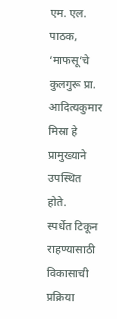एम. एल. पाठक, ‘माफसू’चे कुलगुरू प्रा. आदित्यकुमार मिस्रा हे प्रामुख्याने उपस्थित होते.
स्पर्धेत टिकून राहण्यासाठी विकासाची प्रक्रिया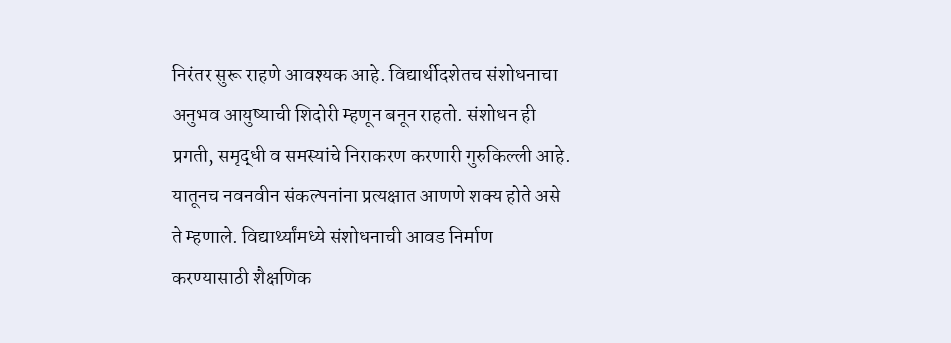निरंतर सुरू राहणे आवश्यक आहे. विद्यार्थीदशेतच संशोधनाचा अनुभव आयुष्याची शिदोरी म्हणून बनून राहतो. संशोधन ही प्रगती, समृद्धी व समस्यांचे निराकरण करणारी गुरुकिल्ली आहे. यातूनच नवनवीन संकल्पनांना प्रत्यक्षात आणणे शक्य होते असे ते म्हणाले. विद्यार्थ्यांमध्ये संशोधनाची आवड निर्माण करण्यासाठी शैक्षणिक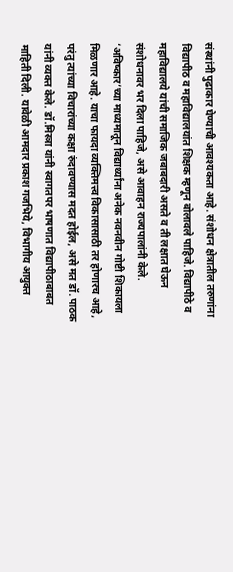संस्थांनी पुढाकार घेण्याची आवश्यकता आहे. संशोधन क्षेत्रातील तरुणांना विद्यापीठ व महाविद्यालयांत शिक्षक म्हणून बोलावले पाहिजे. विद्यापीठे व महाविद्यालये यांची समाजिक जबाबदारी असते व ती लक्षात घेऊन संशोधनावर भर दिला पाहिजे, असे आवाहन राज्यपालांनी केले. ‘अविष्कार’च्या माध्यमातून विद्यार्थ्यांना अनेक नवनवीन गोष्टी शिकायला मिळणार आहे. याचा फायदा व्यक्तिमत्त्व विकासासाठी तर होणारच आहे, परंतु त्यांच्या विचारांच्या कक्षा रुंदावण्यास मदत होईल, असे मत डॉ. पाठक यांनी व्यक्त केले. डॉ.मिस्त्रा यांनी स्वागतपर भाषणात विद्यापीठाबाबत माहिती दिली. यावेळी आमदार प्रकाश गजभिये, विभागीय आयुक्त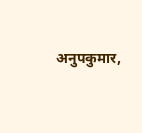अनुपकुमार,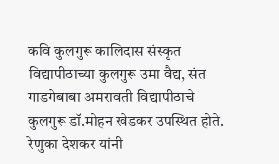कवि कुलगुरू कालिदास संस्कृत विद्यापीठाच्या कुलगुरू उमा वैद्य, संत गाडगेबाबा अमरावती विद्यापीठाचे कुलगुरू डॉ.मोहन खेडकर उपस्थित होते. रेणुका देशकर यांनी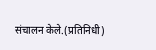संचालन केले.(प्रतिनिधी)